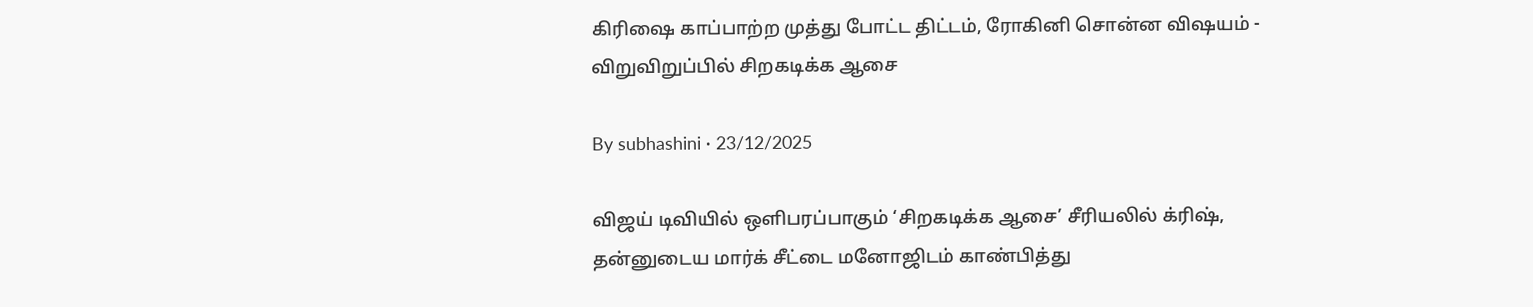கிரிஷை காப்பாற்ற முத்து போட்ட திட்டம், ரோகினி சொன்ன விஷயம் - விறுவிறுப்பில் சிறகடிக்க ஆசை

By subhashini · 23/12/2025

விஜய் டிவியில் ஒளிபரப்பாகும் ‘சிறகடிக்க ஆசை’ சீரியலில் க்ரிஷ், தன்னுடைய மார்க் சீட்டை மனோஜிடம் காண்பித்து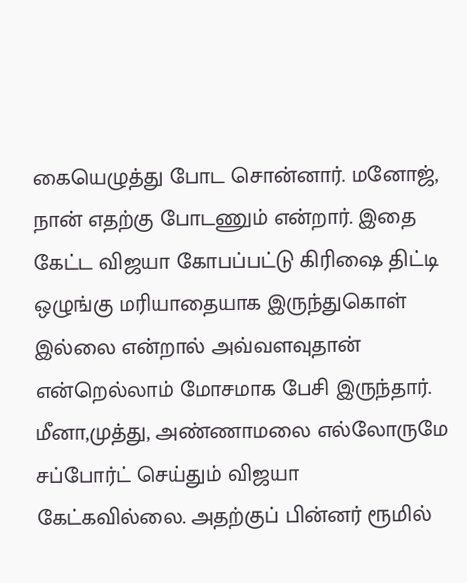கையெழுத்து போட சொன்னார். மனோஜ், நான் எதற்கு போடணும் என்றார். இதை கேட்ட விஜயா கோபப்பட்டு கிரிஷை திட்டி ஒழுங்கு மரியாதையாக இருந்துகொள் இல்லை என்றால் அவ்வளவுதான் என்றெல்லாம் மோசமாக பேசி இருந்தார். மீனா,முத்து, அண்ணாமலை எல்லோருமே சப்போர்ட் செய்தும் விஜயா கேட்கவில்லை. அதற்குப் பின்னர் ரூமில்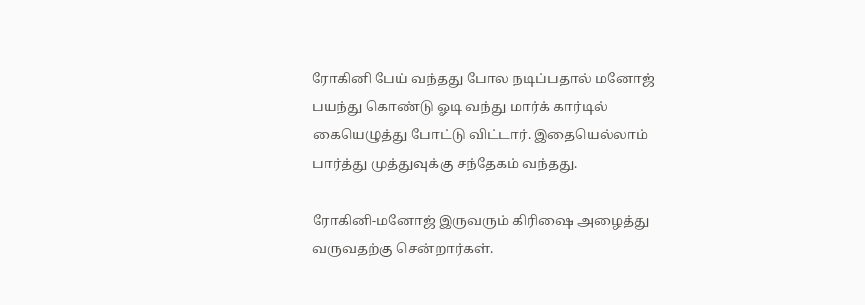ரோகினி பேய் வந்தது போல நடிப்பதால் மனோஜ் பயந்து கொண்டு ஓடி வந்து மார்க் கார்டில் கையெழுத்து போட்டு விட்டார். இதையெல்லாம் பார்த்து முத்துவுக்கு சந்தேகம் வந்தது.

ரோகினி-மனோஜ் இருவரும் கிரிஷை அழைத்து வருவதற்கு சென்றார்கள்.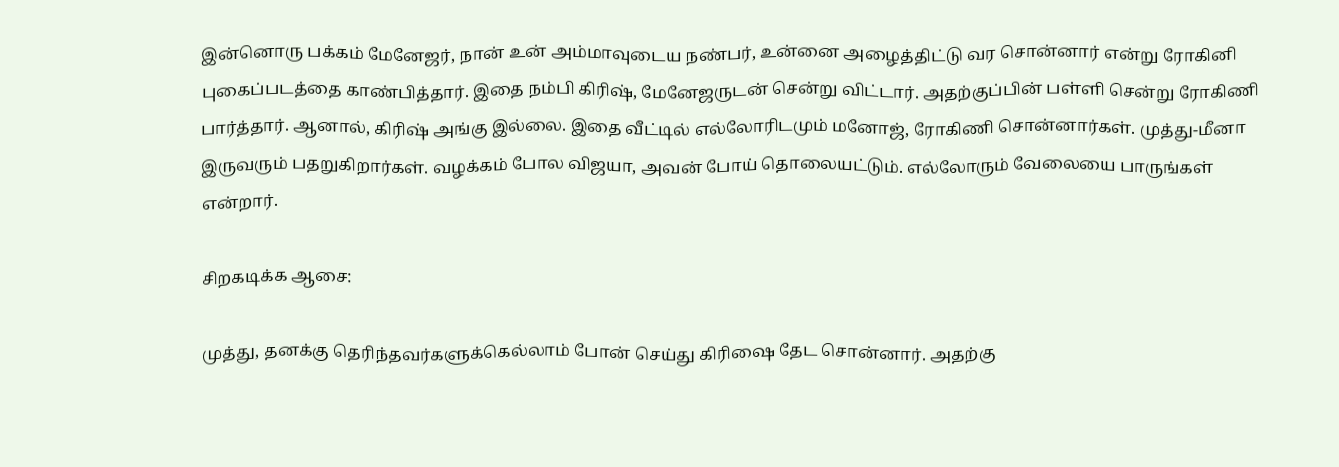இன்னொரு பக்கம் மேனேஜர், நான் உன் அம்மாவுடைய நண்பர், உன்னை அழைத்திட்டு வர சொன்னார் என்று ரோகினி புகைப்படத்தை காண்பித்தார். இதை நம்பி கிரிஷ், மேனேஜருடன் சென்று விட்டார். அதற்குப்பின் பள்ளி சென்று ரோகிணி பார்த்தார். ஆனால், கிரிஷ் அங்கு இல்லை. இதை வீட்டில் எல்லோரிடமும் மனோஜ், ரோகிணி சொன்னார்கள். முத்து-மீனா இருவரும் பதறுகிறார்கள். வழக்கம் போல விஜயா, அவன் போய் தொலையட்டும். எல்லோரும் வேலையை பாருங்கள் என்றார்.

சிறகடிக்க ஆசை:

முத்து, தனக்கு தெரிந்தவர்களுக்கெல்லாம் போன் செய்து கிரிஷை தேட சொன்னார். அதற்கு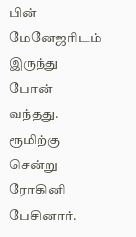பின் மேனேஜரிடம் இருந்து போன் வந்தது. ரூமிற்கு சென்று ரோகினி பேசினார்.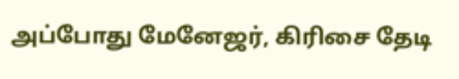அப்போது மேனேஜர், கிரிசை தேடி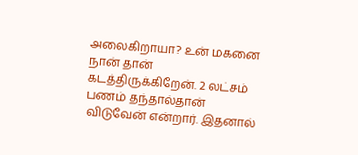அலைகிறாயா? உன் மகனை நான் தான் கடத்திருக்கிறேன். 2 லட்சம் பணம் தந்தால்தான் விடுவேன் என்றார். இதனால்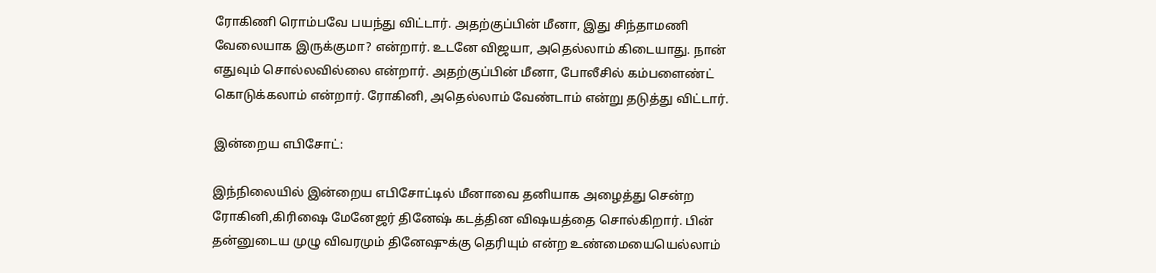ரோகிணி ரொம்பவே பயந்து விட்டார். அதற்குப்பின் மீனா, இது சிந்தாமணி வேலையாக இருக்குமா? என்றார். உடனே விஜயா, அதெல்லாம் கிடையாது. நான் எதுவும் சொல்லவில்லை என்றார். அதற்குப்பின் மீனா, போலீசில் கம்பளைண்ட் கொடுக்கலாம் என்றார். ரோகினி, அதெல்லாம் வேண்டாம் என்று தடுத்து விட்டார்.

இன்றைய எபிசோட்:

இந்நிலையில் இன்றைய எபிசோட்டில் மீனாவை தனியாக அழைத்து சென்ற ரோகினி,கிரிஷை மேனேஜர் தினேஷ் கடத்தின விஷயத்தை சொல்கிறார். பின் தன்னுடைய முழு விவரமும் தினேஷுக்கு தெரியும் என்ற உண்மையையெல்லாம்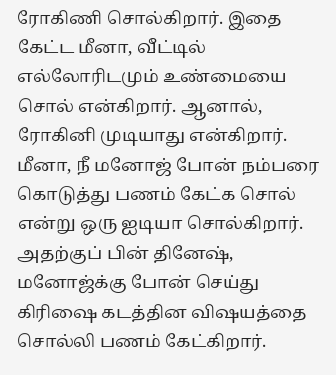ரோகிணி சொல்கிறார். இதை கேட்ட மீனா, வீட்டில் எல்லோரிடமும் உண்மையை சொல் என்கிறார். ஆனால், ரோகினி முடியாது என்கிறார். மீனா, நீ மனோஜ் போன் நம்பரை கொடுத்து பணம் கேட்க சொல் என்று ஒரு ஐடியா சொல்கிறார். அதற்குப் பின் தினேஷ், மனோஜ்க்கு போன் செய்து கிரிஷை கடத்தின விஷயத்தை சொல்லி பணம் கேட்கிறார்.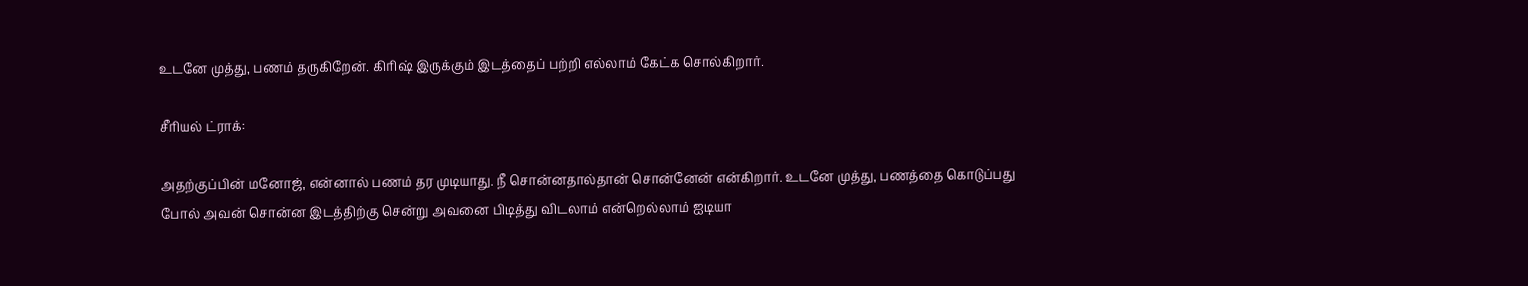உடனே முத்து, பணம் தருகிறேன். கிரிஷ் இருக்கும் இடத்தைப் பற்றி எல்லாம் கேட்க சொல்கிறார்.

சீரியல் ட்ராக்:

அதற்குப்பின் மனோஜ், என்னால் பணம் தர முடியாது. நீ சொன்னதால்தான் சொன்னேன் என்கிறார். உடனே முத்து, பணத்தை கொடுப்பது போல் அவன் சொன்ன இடத்திற்கு சென்று அவனை பிடித்து விடலாம் என்றெல்லாம் ஐடியா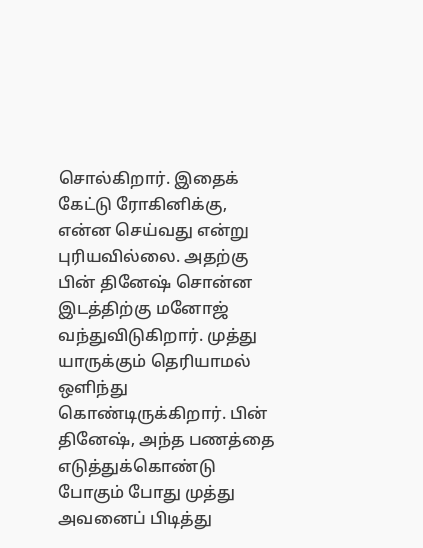சொல்கிறார். இதைக் கேட்டு ரோகினிக்கு, என்ன செய்வது என்று புரியவில்லை. அதற்கு பின் தினேஷ் சொன்ன இடத்திற்கு மனோஜ் வந்துவிடுகிறார். முத்து யாருக்கும் தெரியாமல் ஒளிந்து கொண்டிருக்கிறார். பின் தினேஷ், அந்த பணத்தை எடுத்துக்கொண்டு போகும் போது முத்து அவனைப் பிடித்து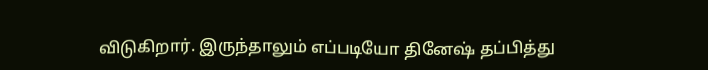விடுகிறார். இருந்தாலும் எப்படியோ தினேஷ் தப்பித்து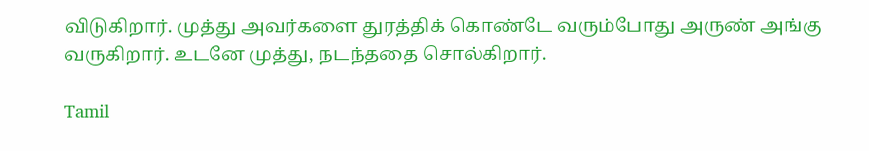விடுகிறார். முத்து அவர்களை துரத்திக் கொண்டே வரும்போது அருண் அங்கு வருகிறார். உடனே முத்து, நடந்ததை சொல்கிறார்.

Tamil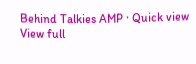Behind Talkies AMP · Quick view
View full